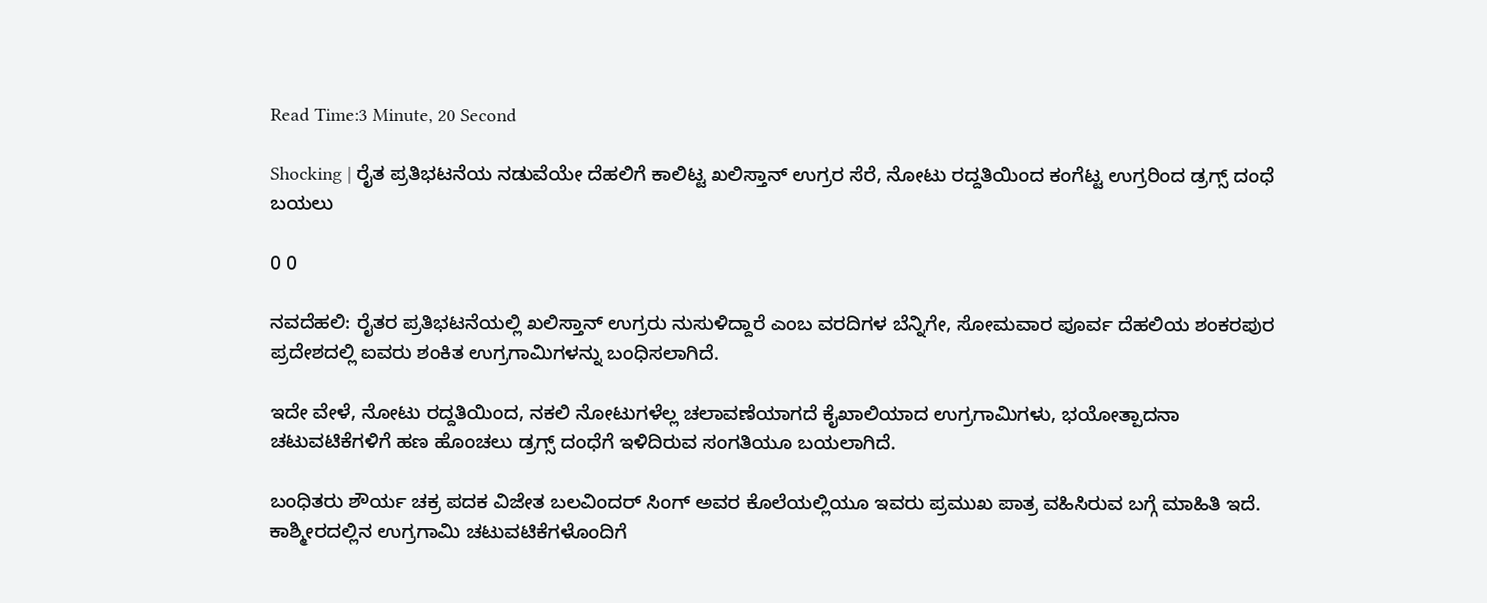Read Time:3 Minute, 20 Second

Shocking | ರೈತ ಪ್ರತಿಭಟನೆಯ ನಡುವೆಯೇ ದೆಹಲಿಗೆ ಕಾಲಿಟ್ಟ ಖಲಿಸ್ತಾನ್ ಉಗ್ರರ ಸೆರೆ, ನೋಟು ರದ್ದತಿಯಿಂದ ಕಂಗೆಟ್ಟ ಉಗ್ರರಿಂದ ಡ್ರಗ್ಸ್ ದಂಧೆ ಬಯಲು

0 0

ನವದೆಹಲಿ: ರೈತರ ಪ್ರತಿಭಟನೆಯಲ್ಲಿ ಖಲಿಸ್ತಾನ್ ಉಗ್ರರು ನುಸುಳಿದ್ದಾರೆ ಎಂಬ ವರದಿಗಳ ಬೆನ್ನಿಗೇ, ಸೋಮವಾರ ಪೂರ್ವ ದೆಹಲಿಯ ಶಂಕರಪುರ ಪ್ರದೇಶದಲ್ಲಿ ಐವರು ಶಂಕಿತ ಉಗ್ರಗಾಮಿಗಳನ್ನು ಬಂಧಿಸಲಾಗಿದೆ.

ಇದೇ ವೇಳೆ, ನೋಟು ರದ್ದತಿಯಿಂದ, ನಕಲಿ ನೋಟುಗಳೆಲ್ಲ ಚಲಾವಣೆಯಾಗದೆ ಕೈಖಾಲಿಯಾದ ಉಗ್ರಗಾಮಿಗಳು, ಭಯೋತ್ಪಾದನಾ ಚಟುವಟಿಕೆಗಳಿಗೆ ಹಣ ಹೊಂಚಲು ಡ್ರಗ್ಸ್ ದಂಧೆಗೆ ಇಳಿದಿರುವ ಸಂಗತಿಯೂ ಬಯಲಾಗಿದೆ.

ಬಂಧಿತರು ಶೌರ್ಯ ಚಕ್ರ ಪದಕ ವಿಜೇತ ಬಲವಿಂದರ್ ಸಿಂಗ್ ಅವರ ಕೊಲೆಯಲ್ಲಿಯೂ ಇವರು ಪ್ರಮುಖ ಪಾತ್ರ ವಹಿಸಿರುವ ಬಗ್ಗೆ ಮಾಹಿತಿ ಇದೆ. ಕಾಶ್ಮೀರದಲ್ಲಿನ ಉಗ್ರಗಾಮಿ ಚಟುವಟಿಕೆಗಳೊಂದಿಗೆ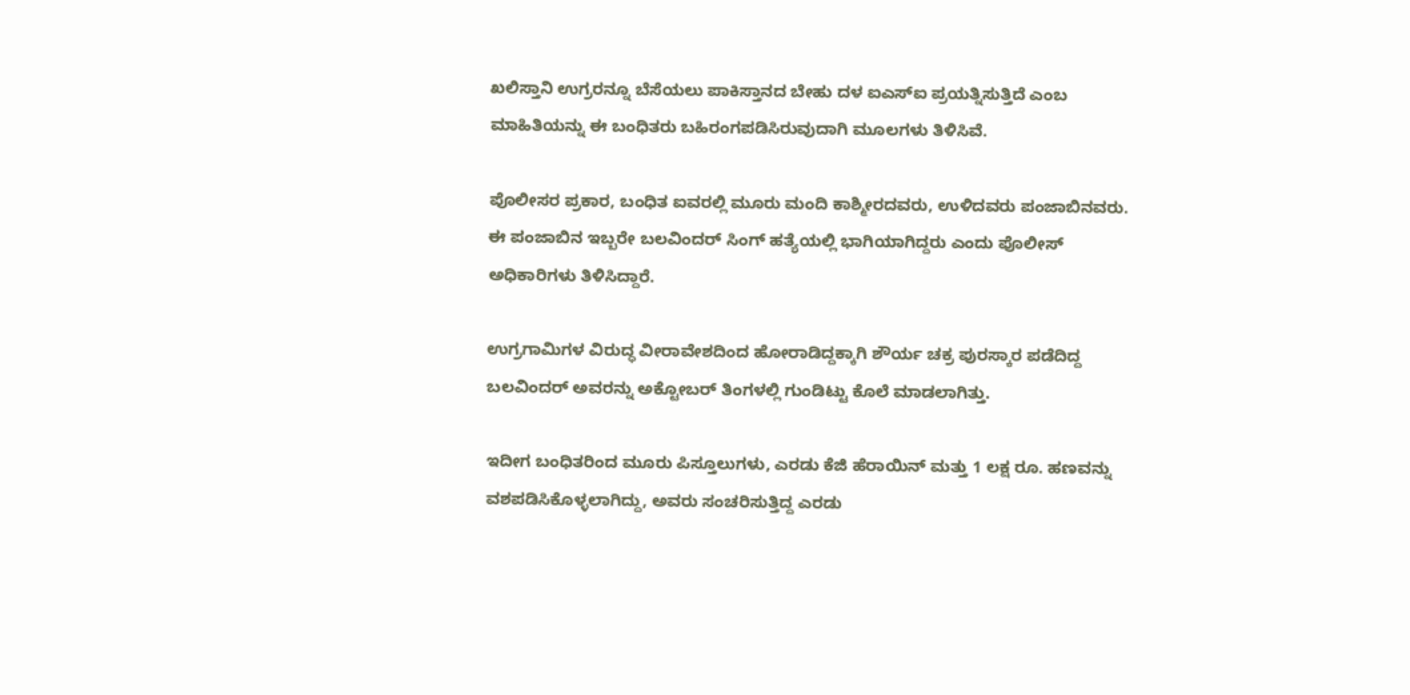ಖಲಿಸ್ತಾನಿ ಉಗ್ರರನ್ನೂ ಬೆಸೆಯಲು ಪಾಕಿಸ್ತಾನದ ಬೇಹು ದಳ ಐಎಸ್ಐ ಪ್ರಯತ್ನಿಸುತ್ತಿದೆ ಎಂಬ ಮಾಹಿತಿಯನ್ನು ಈ ಬಂಧಿತರು ಬಹಿರಂಗಪಡಿಸಿರುವುದಾಗಿ ಮೂಲಗಳು ತಿಳಿಸಿವೆ.

ಪೊಲೀಸರ ಪ್ರಕಾರ, ಬಂಧಿತ ಐವರಲ್ಲಿ ಮೂರು ಮಂದಿ ಕಾಶ್ಮೀರದವರು, ಉಳಿದವರು ಪಂಜಾಬಿನವರು. ಈ ಪಂಜಾಬಿನ ಇಬ್ಬರೇ ಬಲವಿಂದರ್ ಸಿಂಗ್ ಹತ್ಯೆಯಲ್ಲಿ ಭಾಗಿಯಾಗಿದ್ದರು ಎಂದು ಪೊಲೀಸ್ ಅಧಿಕಾರಿಗಳು ತಿಳಿಸಿದ್ದಾರೆ.

ಉಗ್ರಗಾಮಿಗಳ ವಿರುದ್ಧ ವೀರಾವೇಶದಿಂದ ಹೋರಾಡಿದ್ದಕ್ಕಾಗಿ ಶೌರ್ಯ ಚಕ್ರ ಪುರಸ್ಕಾರ ಪಡೆದಿದ್ದ ಬಲವಿಂದರ್ ಅವರನ್ನು ಅಕ್ಟೋಬರ್ ತಿಂಗಳಲ್ಲಿ ಗುಂಡಿಟ್ಟು ಕೊಲೆ ಮಾಡಲಾಗಿತ್ತು.

ಇದೀಗ ಬಂಧಿತರಿಂದ ಮೂರು ಪಿಸ್ತೂಲುಗಳು, ಎರಡು ಕೆಜಿ ಹೆರಾಯಿನ್ ಮತ್ತು 1 ಲಕ್ಷ ರೂ. ಹಣವನ್ನು ವಶಪಡಿಸಿಕೊಳ್ಳಲಾಗಿದ್ದು, ಅವರು ಸಂಚರಿಸುತ್ತಿದ್ದ ಎರಡು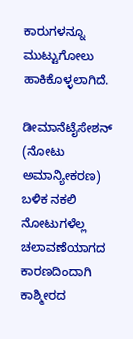ಕಾರುಗಳನ್ನೂ ಮುಟ್ಟುಗೋಲು ಹಾಕಿಕೊಳ್ಳಲಾಗಿದೆ.

ಡೀಮಾನೆಟೈಸೇಶನ್ (ನೋಟು ಅಮಾನ್ಯೀಕರಣ) ಬಳಿಕ ನಕಲಿ ನೋಟುಗಳೆಲ್ಲ ಚಲಾವಣೆಯಾಗದ ಕಾರಣದಿಂದಾಗಿ ಕಾಶ್ಮೀರದ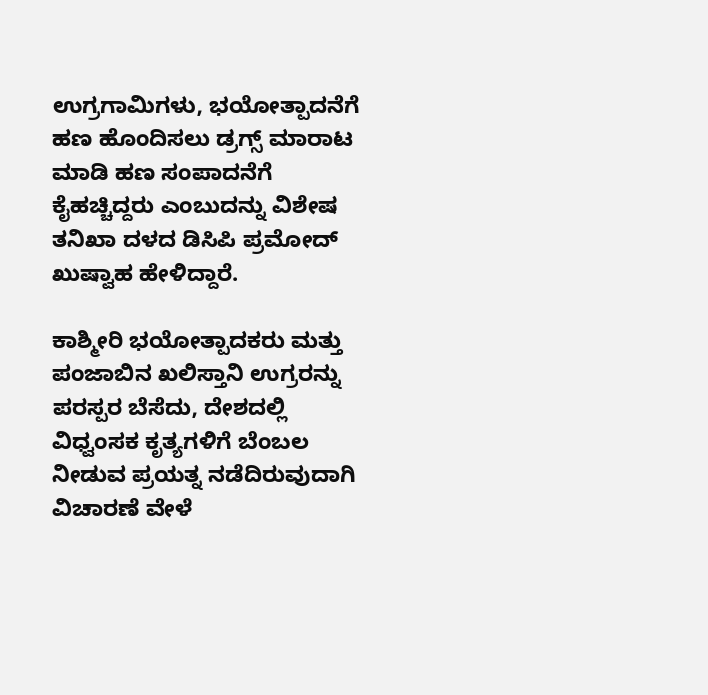ಉಗ್ರಗಾಮಿಗಳು, ಭಯೋತ್ಪಾದನೆಗೆ ಹಣ ಹೊಂದಿಸಲು ಡ್ರಗ್ಸ್ ಮಾರಾಟ ಮಾಡಿ ಹಣ ಸಂಪಾದನೆಗೆ ಕೈಹಚ್ಚಿದ್ದರು ಎಂಬುದನ್ನು ವಿಶೇಷ ತನಿಖಾ ದಳದ ಡಿಸಿಪಿ ಪ್ರಮೋದ್ ಖುಷ್ವಾಹ ಹೇಳಿದ್ದಾರೆ.

ಕಾಶ್ಮೀರಿ ಭಯೋತ್ಪಾದಕರು ಮತ್ತು ಪಂಜಾಬಿನ ಖಲಿಸ್ತಾನಿ ಉಗ್ರರನ್ನು ಪರಸ್ಪರ ಬೆಸೆದು, ದೇಶದಲ್ಲಿ ವಿಧ್ವಂಸಕ ಕೃತ್ಯಗಳಿಗೆ ಬೆಂಬಲ ನೀಡುವ ಪ್ರಯತ್ನ ನಡೆದಿರುವುದಾಗಿ ವಿಚಾರಣೆ ವೇಳೆ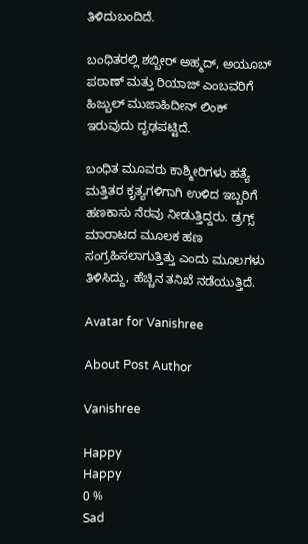ತಿಳಿದುಬಂದಿದೆ.

ಬಂಧಿತರಲ್ಲಿ ಶಬ್ಬೀರ್ ಅಹ್ಮದ್, ಅಯೂಬ್ ಪಠಾಣ್ ಮತ್ತು ರಿಯಾಜ್ ಎಂಬವರಿಗೆ ಹಿಜ್ಬುಲ್ ಮುಜಾಹಿದೀನ್ ಲಿಂಕ್ ಇರುವುದು ದೃಢಪಟ್ಟಿದೆ.

ಬಂಧಿತ ಮೂವರು ಕಾಶ್ಮೀರಿಗಳು ಹತ್ಯೆ ಮತ್ತಿತರ ಕೃತ್ಯಗಳಿಗಾಗಿ ಉಳಿದ ಇಬ್ಬರಿಗೆ ಹಣಕಾಸು ನೆರವು ನೀಡುತ್ತಿದ್ದರು. ಡ್ರಗ್ಸ್ ಮಾರಾಟದ ಮೂಲಕ ಹಣ ಸಂಗ್ರಹಿಸಲಾಗುತ್ತಿತ್ತು ಎಂದು ಮೂಲಗಳು ತಿಳಿಸಿದ್ದು, ಹೆಚ್ಚಿನ ತನಿಖೆ ನಡೆಯುತ್ತಿದೆ.

Avatar for Vanishree

About Post Author

Vanishree

Happy
Happy
0 %
Sad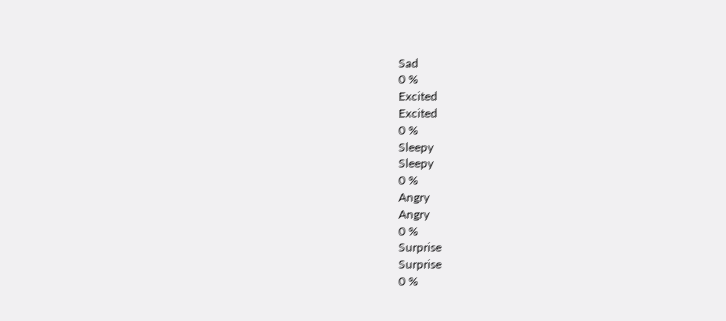Sad
0 %
Excited
Excited
0 %
Sleepy
Sleepy
0 %
Angry
Angry
0 %
Surprise
Surprise
0 %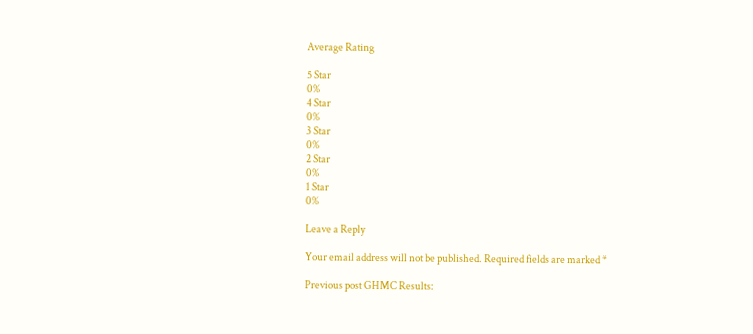Average Rating

5 Star
0%
4 Star
0%
3 Star
0%
2 Star
0%
1 Star
0%

Leave a Reply

Your email address will not be published. Required fields are marked *

Previous post GHMC Results: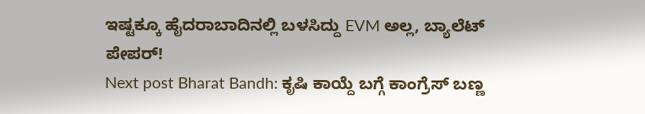ಇಷ್ಟಕ್ಕೂ ಹೈದರಾಬಾದಿನಲ್ಲಿ ಬಳಸಿದ್ದು EVM ಅಲ್ಲ, ಬ್ಯಾಲೆಟ್ ಪೇಪರ್!
Next post Bharat Bandh: ಕೃಷಿ ಕಾಯ್ದೆ ಬಗ್ಗೆ ಕಾಂಗ್ರೆಸ್ ಬಣ್ಣ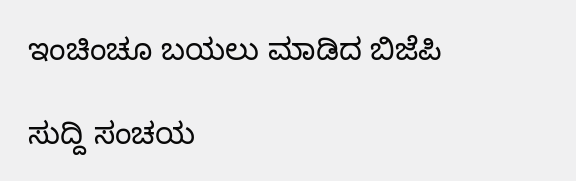ಇಂಚಿಂಚೂ ಬಯಲು ಮಾಡಿದ ಬಿಜೆಪಿ

ಸುದ್ದಿ ಸಂಚಯ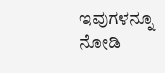ಇವುಗಳನ್ನೂ ನೋಡಿ